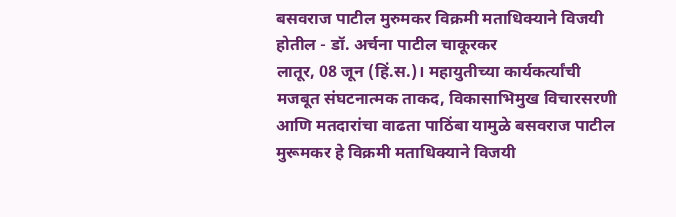बसवराज पाटील मुरुमकर विक्रमी मताधिक्याने विजयी होतील - डॉ. अर्चना पाटील चाकूरकर
लातूर, 08 जून (हिं.स.)। महायुतीच्या कार्यकर्त्यांची मजबूत संघटनात्मक ताकद, विकासाभिमुख विचारसरणी आणि मतदारांचा वाढता पाठिंबा यामुळे बसवराज पाटील मुरूमकर हे विक्रमी मताधिक्याने विजयी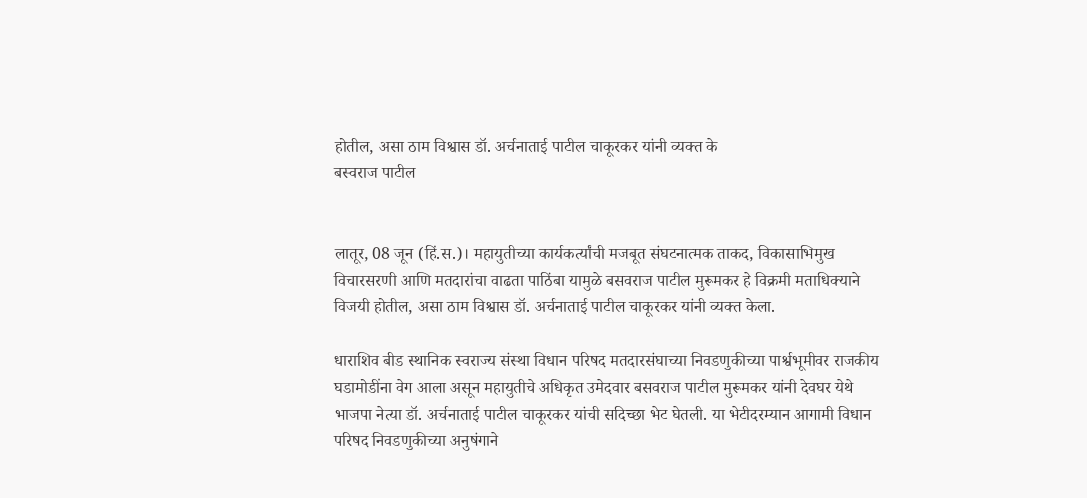होतील, असा ठाम विश्वास डॉ. अर्चनाताई पाटील चाकूरकर यांनी व्यक्त के
बस्वराज पाटील


लातूर, 08 जून (हिं.स.)। महायुतीच्या कार्यकर्त्यांची मजबूत संघटनात्मक ताकद, विकासाभिमुख विचारसरणी आणि मतदारांचा वाढता पाठिंबा यामुळे बसवराज पाटील मुरूमकर हे विक्रमी मताधिक्याने विजयी होतील, असा ठाम विश्वास डॉ. अर्चनाताई पाटील चाकूरकर यांनी व्यक्त केला.

धाराशिव बीड स्थानिक स्वराज्य संस्था विधान परिषद मतदारसंघाच्या निवडणुकीच्या पार्श्वभूमीवर राजकीय घडामोडींना वेग आला असून महायुतीचे अधिकृत उमेदवार बसवराज पाटील मुरूमकर यांनी देवघर येथे भाजपा नेत्या डॉ. अर्चनाताई पाटील चाकूरकर यांची सदिच्छा भेट घेतली. या भेटीदरम्यान आगामी विधान परिषद निवडणुकीच्या अनुषंगाने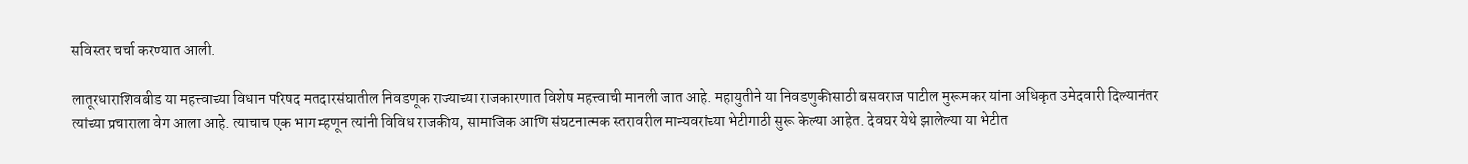सविस्तर चर्चा करण्यात आली.

लातूरधाराशिवबीड या महत्त्वाच्या विधान परिषद मतदारसंघातील निवडणूक राज्याच्या राजकारणात विशेष महत्त्वाची मानली जात आहे. महायुतीने या निवडणुकीसाठी बसवराज पाटील मुरूमकर यांना अधिकृत उमेदवारी दिल्यानंतर त्यांच्या प्रचाराला वेग आला आहे. त्याचाच एक भाग म्हणून त्यांनी विविध राजकीय, सामाजिक आणि संघटनात्मक स्तरावरील मान्यवरांच्या भेटीगाठी सुरू केल्या आहेत. देवघर येथे झालेल्या या भेटीत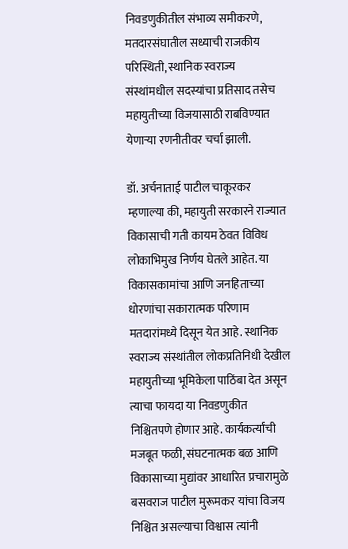निवडणुकीतील संभाव्य समीकरणे, मतदारसंघातील सध्याची राजकीय परिस्थिती, स्थानिक स्वराज्य संस्थांमधील सदस्यांचा प्रतिसाद तसेच महायुतीच्या विजयासाठी राबविण्यात येणाऱ्या रणनीतीवर चर्चा झाली.

डॉ. अर्चनाताई पाटील चाकूरकर म्हणाल्या की, महायुती सरकारने राज्यात विकासाची गती कायम ठेवत विविध लोकाभिमुख निर्णय घेतले आहेत. या विकासकामांचा आणि जनहिताच्या धोरणांचा सकारात्मक परिणाम मतदारांमध्ये दिसून येत आहे. स्थानिक स्वराज्य संस्थांतील लोकप्रतिनिधी देखील महायुतीच्या भूमिकेला पाठिंबा देत असून त्याचा फायदा या निवडणुकीत निश्चितपणे होणार आहे. कार्यकर्त्यांची मजबूत फळी, संघटनात्मक बळ आणि विकासाच्या मुद्यांवर आधारित प्रचारामुळे बसवराज पाटील मुरूमकर यांचा विजय निश्चित असल्याचा विश्वास त्यांनी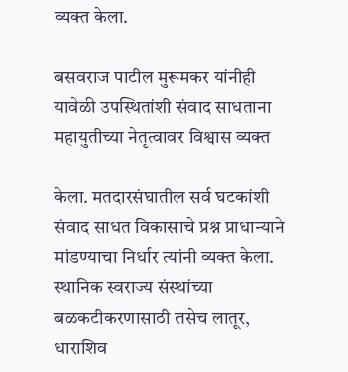व्यक्त केला.

बसवराज पाटील मुरूमकर यांनीही यावेळी उपस्थितांशी संवाद साधताना महायुतीच्या नेतृत्वावर विश्वास व्यक्त

केला. मतदारसंघातील सर्व घटकांशी संवाद साधत विकासाचे प्रश्न प्राधान्याने मांडण्याचा निर्धार त्यांनी व्यक्त केला. स्थानिक स्वराज्य संस्थांच्या बळकटीकरणासाठी तसेच लातूर, धाराशिव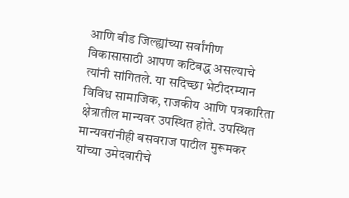आणि बीड जिल्ह्यांच्या सर्वांगीण विकासासाठी आपण कटिबद्ध असल्याचे त्यांनी सांगितले. या सदिच्छा भेटीदरम्यान विविध सामाजिक, राजकीय आणि पत्रकारिता क्षेत्रातील मान्यवर उपस्थित होते. उपस्थित मान्यवरांनीही बसवराज पाटील मुरूमकर यांच्या उमेदवारीचे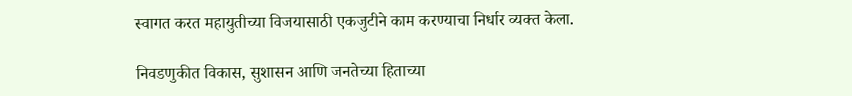स्वागत करत महायुतीच्या विजयासाठी एकजुटीने काम करण्याचा निर्धार व्यक्त केला.

निवडणुकीत विकास, सुशासन आणि जनतेच्या हिताच्या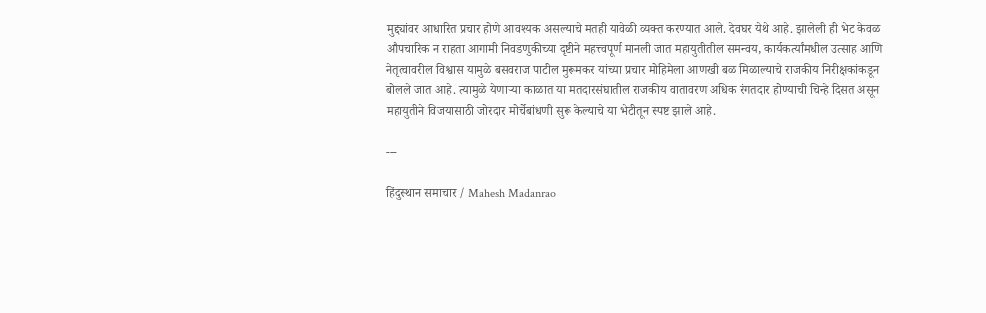मुद्द्यांवर आधारित प्रचार होणे आवश्यक असल्याचे मतही यावेळी व्यक्त करण्यात आले. देवघर येथे आहे. झालेली ही भेट केवळ औपचारिक न राहता आगामी निवडणुकीच्या दृष्टीने महत्त्वपूर्ण मानली जात महायुतीतील समन्वय, कार्यकर्त्यांमधील उत्साह आणि नेतृत्वावरील विश्वास यामुळे बसवराज पाटील मुरूमकर यांच्या प्रचार मोहिमेला आणखी बळ मिळाल्याचे राजकीय निरीक्षकांकडून बोलले जात आहे. त्यामुळे येणाऱ्या काळात या मतदारसंघातील राजकीय वातावरण अधिक रंगतदार होण्याची चिन्हे दिसत असून महायुतीने विजयासाठी जोरदार मोर्चेबांधणी सुरू केल्याचे या भेटीतून स्पष्ट झाले आहे.

---

हिंदुस्थान समाचार / Mahesh Madanrao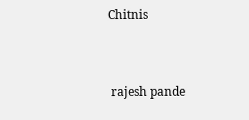Chitnis


 rajesh pande